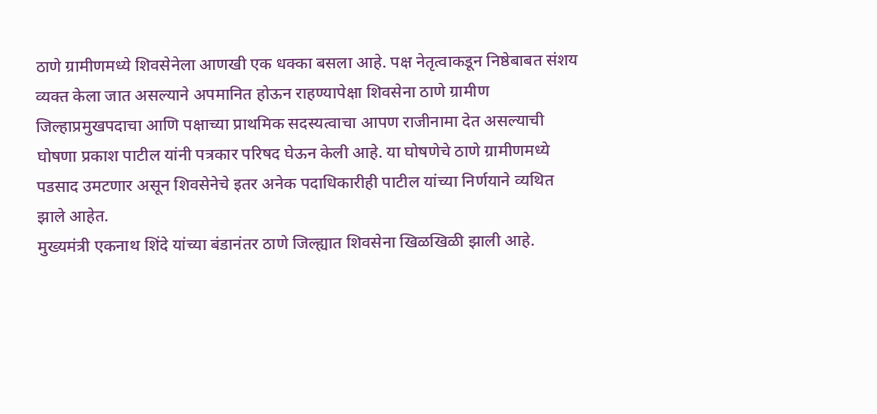ठाणे ग्रामीणमध्ये शिवसेनेला आणखी एक धक्का बसला आहे. पक्ष नेतृत्वाकडून निष्ठेबाबत संशय व्यक्त केला जात असल्याने अपमानित होऊन राहण्यापेक्षा शिवसेना ठाणे ग्रामीण जिल्हाप्रमुखपदाचा आणि पक्षाच्या प्राथमिक सदस्यत्वाचा आपण राजीनामा देत असल्याची घोषणा प्रकाश पाटील यांनी पत्रकार परिषद घेऊन केली आहे. या घोषणेचे ठाणे ग्रामीणमध्ये पडसाद उमटणार असून शिवसेनेचे इतर अनेक पदाधिकारीही पाटील यांच्या निर्णयाने व्यथित झाले आहेत.
मुख्यमंत्री एकनाथ शिंदे यांच्या बंडानंतर ठाणे जिल्ह्यात शिवसेना खिळखिळी झाली आहे.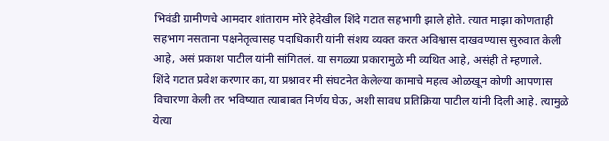भिवंडी ग्रामीणचे आमदार शांताराम मोरे हेदेखील शिंदे गटात सहभागी झाले होते. त्यात माझा कोणताही सहभाग नसताना पक्षनेतृत्वासह पदाधिकारी यांनी संशय व्यक्त करत अविश्वास दाखवण्यास सुरुवात केली आहे, असं प्रकाश पाटील यांनी सांगितलं. या सगळ्या प्रकारामुळे मी व्यथित आहे, असंही ते म्हणाले.
शिंदे गटात प्रवेश करणार का, या प्रश्नावर मी संघटनेत केलेल्या कामाचे महत्व ओळखून कोणी आपणास विचारणा केली तर भविष्यात त्याबाबत निर्णय घेऊ, अशी सावध प्रतिक्रिया पाटील यांनी दिली आहे. त्यामुळे येत्या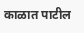काळात पाटील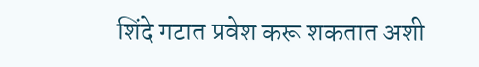शिंदे गटात प्रवेश करू शकतात अशी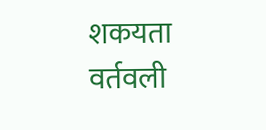शकयता वर्तवली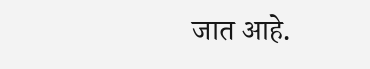जात आहे.